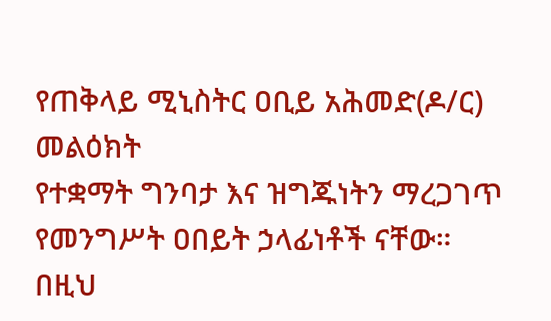የጠቅላይ ሚኒስትር ዐቢይ አሕመድ(ዶ/ር) መልዕክት
የተቋማት ግንባታ እና ዝግጁነትን ማረጋገጥ የመንግሥት ዐበይት ኃላፊነቶች ናቸው።
በዚህ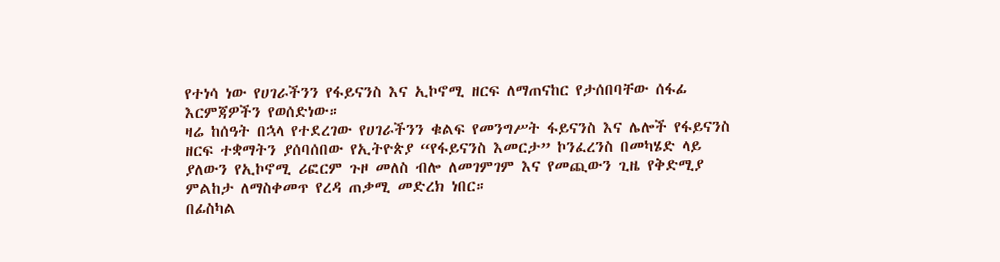የተነሳ ነው የሀገራችንን የፋይናንስ እና ኢኮኖሚ ዘርፍ ለማጠናከር የታሰበባቸው ሰፋፊ እርምጃዎችን የወሰድነው።
ዛሬ ከሰዓት በኋላ የተደረገው የሀገራችንን ቁልፍ የመንግሥት ፋይናንስ እና ሌሎች የፋይናንስ ዘርፍ ተቋማትን ያሰባሰበው የኢትዮጵያ “የፋይናንስ እመርታ” ኮንፈረንስ በመካሄድ ላይ ያለውን የኢኮኖሚ ሪፎርም ጉዞ መለስ ብሎ ለመገምገም እና የመጪውን ጊዜ የቅድሚያ ምልከታ ለማስቀመጥ የረዳ ጠቃሚ መድረክ ነበር።
በፊስካል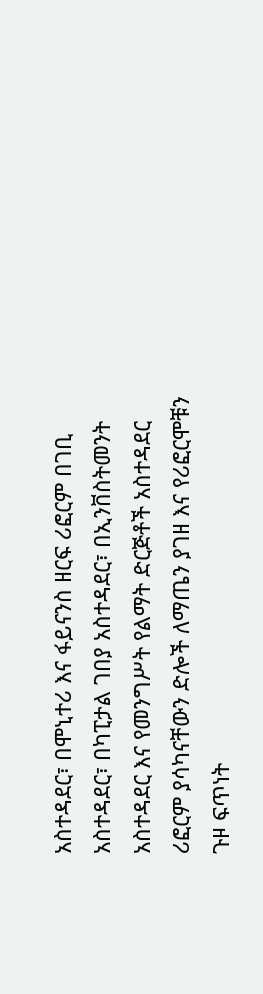አስተዳደር፣ በሞኒተሪ እና ፋይናንስ ዘርፍ ሪፎርም በገቢ አስተዳደር፣ በካፒታል ገበያ አስተዳደር፣ በኢንቨስትመንት አስተዳደር እና የመንግሥት የልማት ድርጅቶች አስተዳደር ሪፎርም ያሳካናቸውን ድሎች ለማጤን ያገዘ እና የሪፎርሞቹን ጉዞ ፍጥነት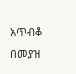አጥብቆ በመያዝ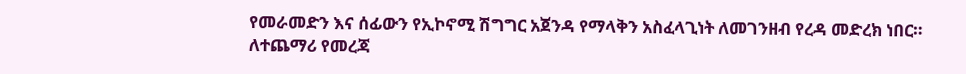የመራመድን እና ሰፊውን የኢኮኖሚ ሽግግር አጀንዳ የማላቅን አስፈላጊነት ለመገንዘብ የረዳ መድረክ ነበር።
ለተጨማሪ የመረጃ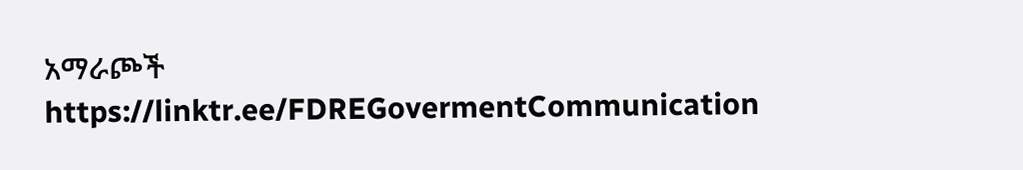አማራጮች
https://linktr.ee/FDREGovermentCommunication